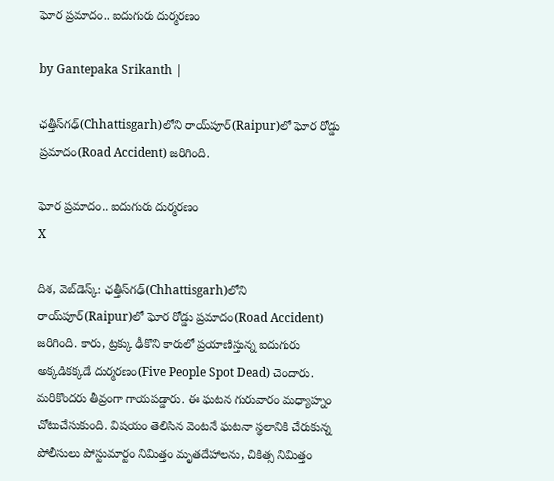ఘోర ప్రమాదం.. ఐదుగురు దుర్మరణం

by Gantepaka Srikanth |

ఛత్తీస్‌గఢ్‌(Chhattisgarh)లోని రాయ్‌పూర్‌(Raipur)లో ఘోర రోడ్డు ప్రమాదం(Road Accident) జరిగింది.

ఘోర ప్రమాదం.. ఐదుగురు దుర్మరణం
X

దిశ, వెబ్‌డెస్క్: ఛత్తీస్‌గఢ్‌(Chhattisgarh)లోని రాయ్‌పూర్‌(Raipur)లో ఘోర రోడ్డు ప్రమాదం(Road Accident) జరిగింది. కారు, ట్రక్కు ఢీకొని కారులో ప్రయాణిస్తున్న ఐదుగురు అక్కడికక్కడే దుర్మరణం(Five People Spot Dead) చెందారు. మరికొందరు తీవ్రంగా గాయపడ్డారు. ఈ ఘటన గురువారం మధ్యాహ్నం చోటుచేసుకుంది. విషయం తెలిసిన వెంటనే ఘటనా స్థలానికి చేరుకున్న పోలీసులు పోస్టుమార్టం నిమిత్తం మృతదేహాలను, చికిత్స నిమిత్తం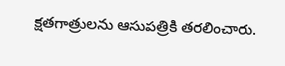క్షతగాత్రులను ఆసుపత్రికి తరలించారు.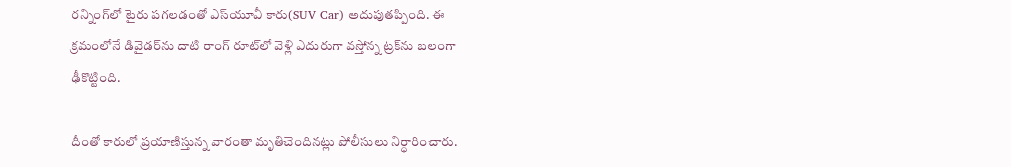రన్నింగ్‌లో టైరు పగలడంతో ఎస్‌యూవీ కారు(SUV Car) అదుపుతప్పింది. ఈ క్రమంలోనే డివైడర్‌ను దాటి రాంగ్‌ రూట్‌లో వెళ్లి ఎదురుగా వస్తోన్న ట్రక్‌ను బలంగా ఢీకొట్టింది.

దీంతో కారులో ప్రయాణిస్తున్న వారంతా మృతిచెందినట్లు పోలీసులు నిర్ధారించారు.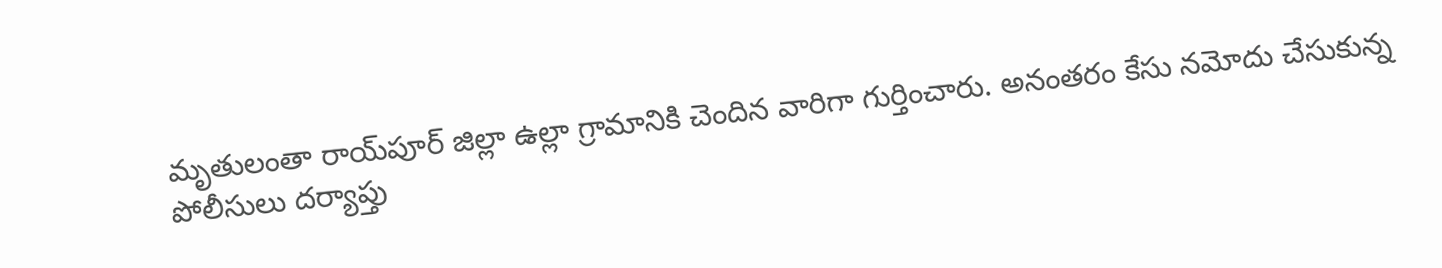మృతులంతా రాయ్‌పూర్ జిల్లా ఉల్లా గ్రామానికి చెందిన వారిగా గుర్తించారు. అనంతరం కేసు నమోదు చేసుకున్న పోలీసులు దర్యాప్తు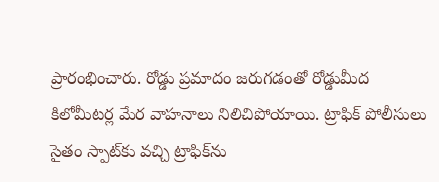ప్రారంభించారు. రోడ్డు ప్రమాదం జరుగడంతో రోడ్డుమీద కిలోమీటర్ల మేర వాహనాలు నిలిచిపోయాయి. ట్రాఫిక్ పోలీసులు సైతం స్పాట్‌కు వచ్చి ట్రాఫిక్‌ను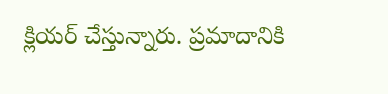క్లియర్ చేస్తున్నారు. ప్రమాదానికి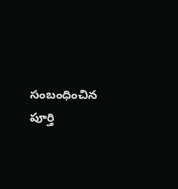సంబంధించిన పూర్తి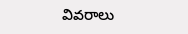వివరాలు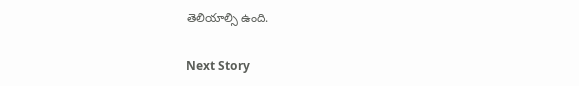తెలియాల్సి ఉంది.

Next Story